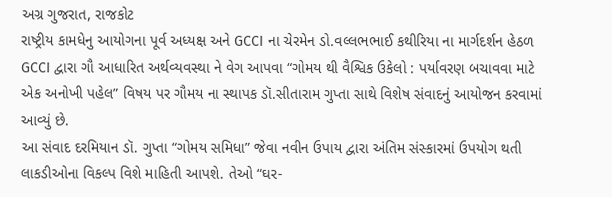અગ્ર ગુજરાત, રાજકોટ
રાષ્ટ્રીય કામધેનુ આયોગના પૂર્વ અધ્યક્ષ અને GCCI ના ચેરમેન ડો.વલ્લભભાઈ કથીરિયા ના માર્ગદર્શન હેઠળ GCCI દ્વારા ગૌ આધારિત અર્થવ્યવસ્થા ને વેગ આપવા “ગોમય થી વૈશ્વિક ઉકેલો : પર્યાવરણ બચાવવા માટે એક અનોખી પહેલ” વિષય પર ગૌમય ના સ્થાપક ડૉ.સીતારામ ગુપ્તા સાથે વિશેષ સંવાદનું આયોજન કરવામાં આવ્યું છે.
આ સંવાદ દરમિયાન ડૉ. ગુપ્તા “ગોમય સમિધા” જેવા નવીન ઉપાય દ્વારા અંતિમ સંસ્કારમાં ઉપયોગ થતી લાકડીઓના વિકલ્પ વિશે માહિતી આપશે. તેઓ “ઘર-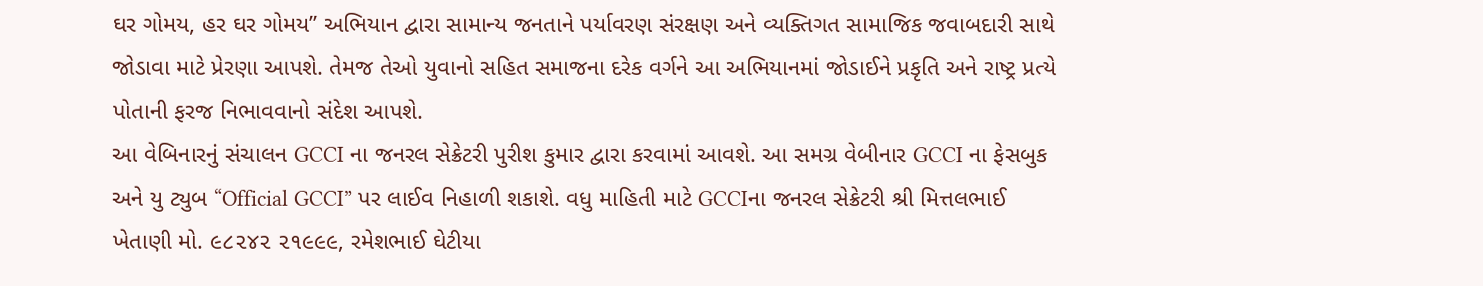ઘર ગોમય, હર ઘર ગોમય” અભિયાન દ્વારા સામાન્ય જનતાને પર્યાવરણ સંરક્ષણ અને વ્યક્તિગત સામાજિક જવાબદારી સાથે જોડાવા માટે પ્રેરણા આપશે. તેમજ તેઓ યુવાનો સહિત સમાજના દરેક વર્ગને આ અભિયાનમાં જોડાઈને પ્રકૃતિ અને રાષ્ટ્ર પ્રત્યે પોતાની ફરજ નિભાવવાનો સંદેશ આપશે.
આ વેબિનારનું સંચાલન GCCI ના જનરલ સેક્રેટરી પુરીશ કુમાર દ્વારા કરવામાં આવશે. આ સમગ્ર વેબીનાર GCCI ના ફેસબુક અને યુ ટ્યુબ “Official GCCI” પર લાઈવ નિહાળી શકાશે. વધુ માહિતી માટે GCCIના જનરલ સેક્રેટરી શ્રી મિત્તલભાઈ ખેતાણી મો. ૯૮૨૪૨ ૨૧૯૯૯, રમેશભાઈ ઘેટીયા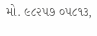મો. ૯૮૨૫૭ ૦૫૮૧૩,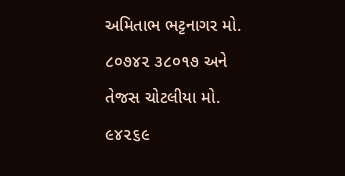અમિતાભ ભટ્ટનાગર મો. ૮૦૭૪૨ ૩૮૦૧૭ અને તેજસ ચોટલીયા મો. ૯૪૨૬૯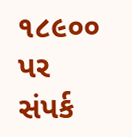૧૮૯૦૦ પર સંપર્ક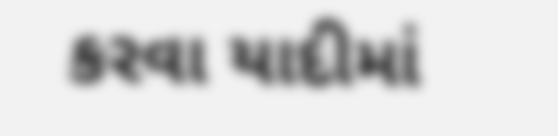કરવા યાદીમાં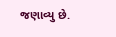જણાવ્યુ છે.